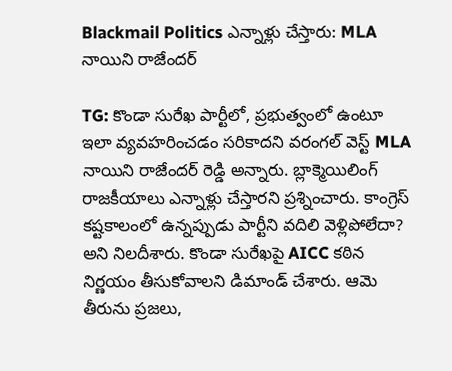Blackmail Politics ఎన్నాళ్లు చేస్తారు: MLA నాయిని రాజేందర్

TG: కొండా సురేఖ పార్టీలో, ప్రభుత్వంలో ఉంటూ ఇలా వ్యవహరించడం సరికాదని వరంగల్ వెస్ట్ MLA నాయిని రాజేందర్ రెడ్డి అన్నారు. బ్లాక్మెయిలింగ్ రాజకీయాలు ఎన్నాళ్లు చేస్తారని ప్రశ్నించారు. కాంగ్రెస్ కష్టకాలంలో ఉన్నప్పుడు పార్టీని వదిలి వెళ్లిపోలేదా? అని నిలదీశారు. కొండా సురేఖపై AICC కఠిన నిర్ణయం తీసుకోవాలని డిమాండ్ చేశారు. ఆమె తీరును ప్రజలు,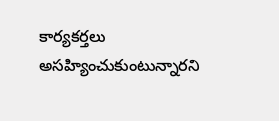కార్యకర్తలు అసహ్యించుకుంటున్నారని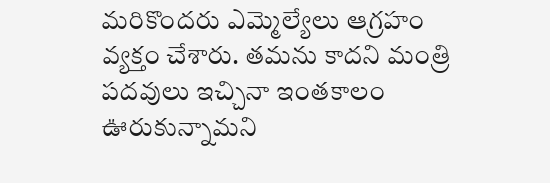మరికొందరు ఎమ్మెల్యేలు ఆగ్రహం వ్యక్తం చేశారు. తమను కాదని మంత్రి పదవులు ఇచ్చినా ఇంతకాలం ఊరుకున్నామని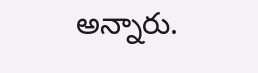అన్నారు.